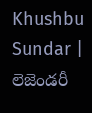Khushbu Sundar | లెజెండరీ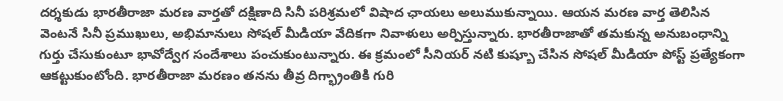దర్శకుడు భారతీరాజా మరణ వార్తతో దక్షిణాది సినీ పరిశ్రమలో విషాద ఛాయలు అలుముకున్నాయి. ఆయన మరణ వార్త తెలిసిన వెంటనే సినీ ప్రముఖులు, అభిమానులు సోషల్ మీడియా వేదికగా నివాళులు అర్పిస్తున్నారు. భారతీరాజాతో తమకున్న అనుబంధాన్ని గుర్తు చేసుకుంటూ భావోద్వేగ సందేశాలు పంచుకుంటున్నారు. ఈ క్రమంలో సీనియర్ నటి కుష్బూ చేసిన సోషల్ మీడియా పోస్ట్ ప్రత్యేకంగా ఆకట్టుకుంటోంది. భారతీరాజా మరణం తనను తీవ్ర దిగ్భ్రాంతికి గురి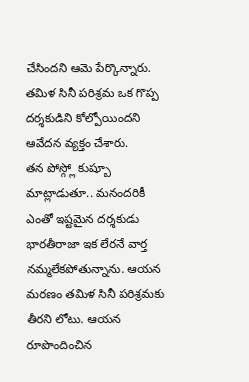చేసిందని ఆమె పేర్కొన్నారు. తమిళ సినీ పరిశ్రమ ఒక గొప్ప దర్శకుడిని కోల్పోయిందని ఆవేదన వ్యక్తం చేశారు.
తన పోస్గ్లో కుష్బూ మాట్లాడుతూ.. మనందరికీ ఎంతో ఇష్టమైన దర్శకుడు భారతీరాజా ఇక లేరనే వార్త నమ్మలేకపోతున్నాను. ఆయన మరణం తమిళ సినీ పరిశ్రమకు తీరని లోటు. ఆయన రూపొందించిన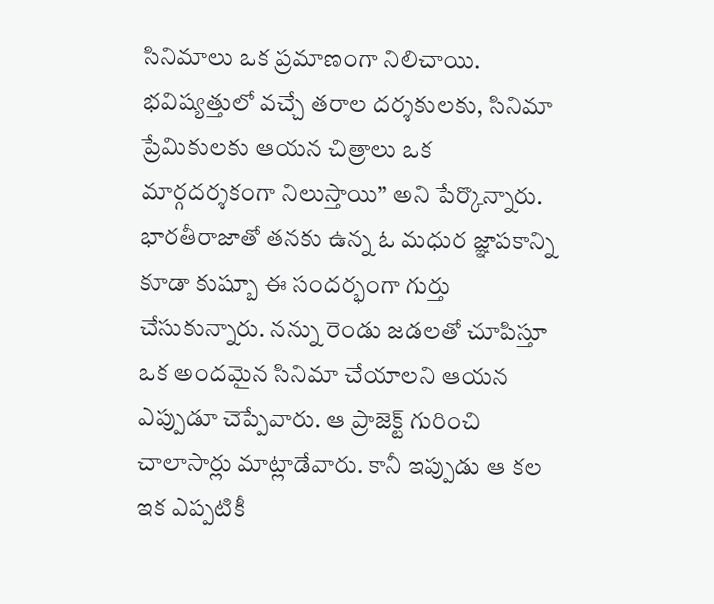సినిమాలు ఒక ప్రమాణంగా నిలిచాయి. భవిష్యత్తులో వచ్చే తరాల దర్శకులకు, సినిమా ప్రేమికులకు ఆయన చిత్రాలు ఒక మార్గదర్శకంగా నిలుస్తాయి” అని పేర్కొన్నారు. భారతీరాజాతో తనకు ఉన్న ఓ మధుర జ్ఞాపకాన్ని కూడా కుష్బూ ఈ సందర్భంగా గుర్తు చేసుకున్నారు. నన్ను రెండు జడలతో చూపిస్తూ ఒక అందమైన సినిమా చేయాలని ఆయన ఎప్పుడూ చెప్పేవారు. ఆ ప్రాజెక్ట్ గురించి చాలాసార్లు మాట్లాడేవారు. కానీ ఇప్పుడు ఆ కల ఇక ఎప్పటికీ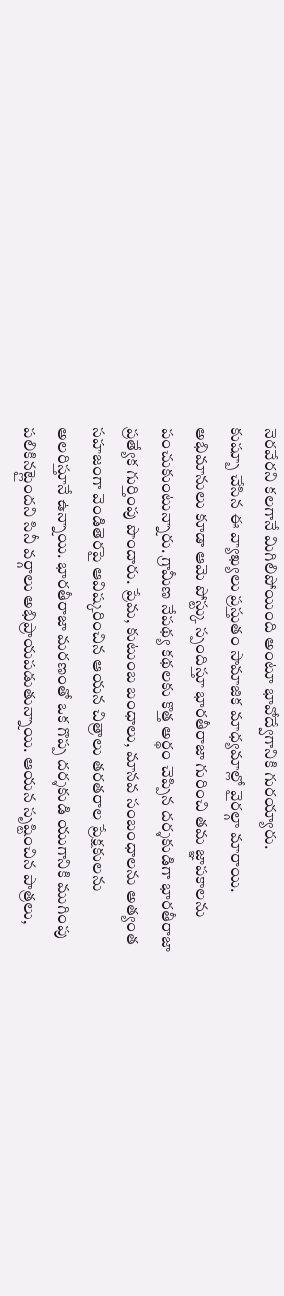నెరవేరని కలగానే మిగిలిపోయింది అంటూ భావోద్వేగానికి గురయ్యారు.
కుష్బూ చేసిన ఈ వ్యాఖ్యలు ప్రస్తుతం సామాజిక మాధ్యమాల్లో వైరల్గా మారాయి. అభిమానులు కూడా ఆమె పోస్ట్కు స్పందిస్తూ భారతీరాజా గురించి తమ జ్ఞాపకాలను పంచుకుంటున్నారు. గ్రామీణ నేపథ్య కథలకు కొత్త అర్థం చెప్పిన దర్శకుడిగా భారతీరాజా ప్రత్యేక గుర్తింపు పొందారు. ప్రేమ, కుటుంబ బంధాలు, మానవ సంబంధాలను అత్యంత సహజంగా వెండితెరపై ఆవిష్కరించిన ఆయన చిత్రాలు తరతరాల ప్రేక్షకులను అలరిస్తూనే ఉన్నాయి. భారతీరాజా మరణంతో ఒక గొప్ప దర్శకుడి యుగానికి ముగింపు పలికినట్లైందని సినీ వర్గాలు అభిప్రాయపడుతున్నాయి. ఆయన సృష్టించిన పాత్రలు,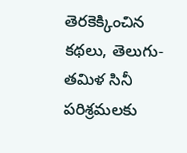తెరకెక్కించిన కథలు, తెలుగు-తమిళ సినీ పరిశ్రమలకు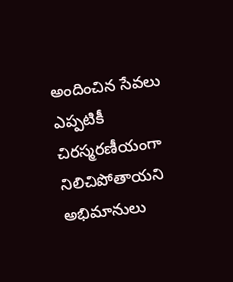అందించిన సేవలు ఎప్పటికీ చిరస్మరణీయంగా నిలిచిపోతాయని అభిమానులు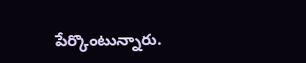పేర్కొంటున్నారు.